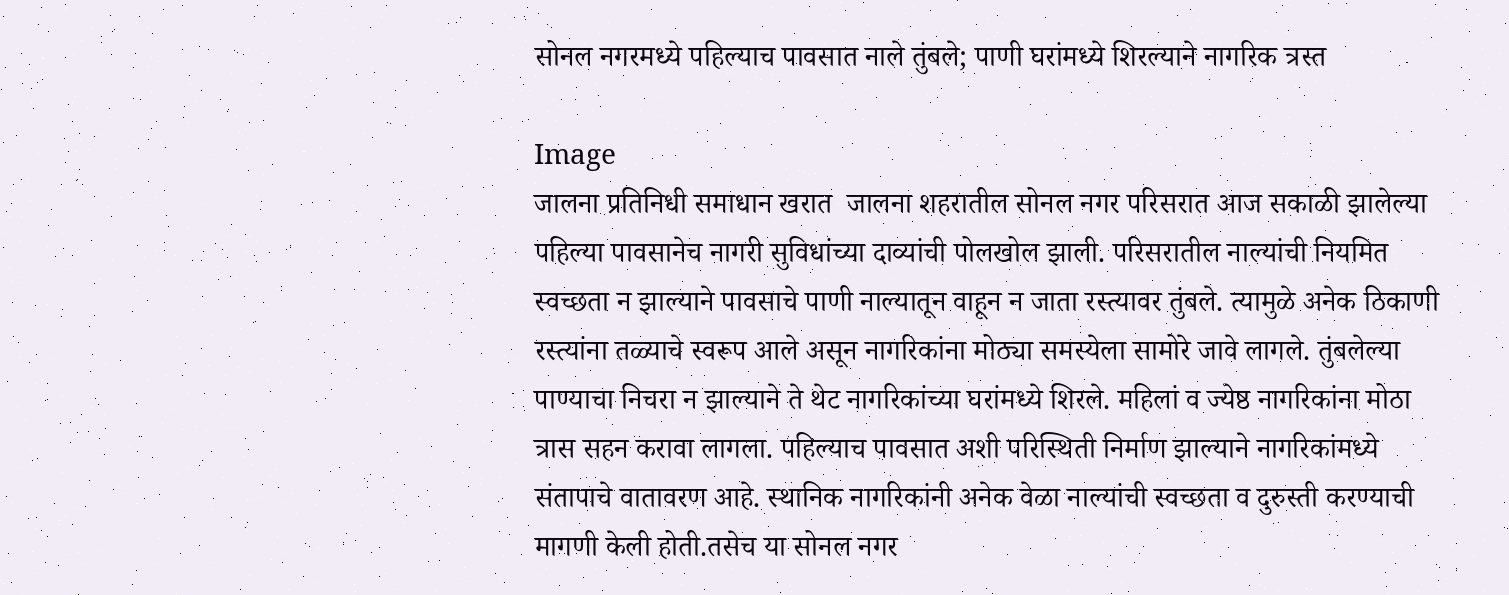सोनल नगरमध्ये पहिल्याच पावसात नाले तुंबले; पाणी घरांमध्ये शिरल्याने नागरिक त्रस्त

Image
जालना प्रतिनिधी समाधान खरात  जालना शहरातील सोनल नगर परिसरात आज सकाळी झालेल्या पहिल्या पावसानेच नागरी सुविधांच्या दाव्यांची पोलखोल झाली. परिसरातील नाल्यांची नियमित स्वच्छता न झाल्याने पावसाचे पाणी नाल्यातून वाहून न जाता रस्त्यावर तुंबले. त्यामुळे अनेक ठिकाणी रस्त्यांना तळ्याचे स्वरूप आले असून नागरिकांना मोठ्या समस्येला सामोरे जावे लागले. तुंबलेल्या पाण्याचा निचरा न झाल्याने ते थेट नागरिकांच्या घरांमध्ये शिरले. महिलां व ज्येष्ठ नागरिकांना मोठा त्रास सहन करावा लागला. पहिल्याच पावसात अशी परिस्थिती निर्माण झाल्याने नागरिकांमध्ये संतापाचे वातावरण आहे. स्थानिक नागरिकांनी अनेक वेळा नाल्यांची स्वच्छता व दुरुस्ती करण्याची मागणी केली होती.तसेच या सोनल नगर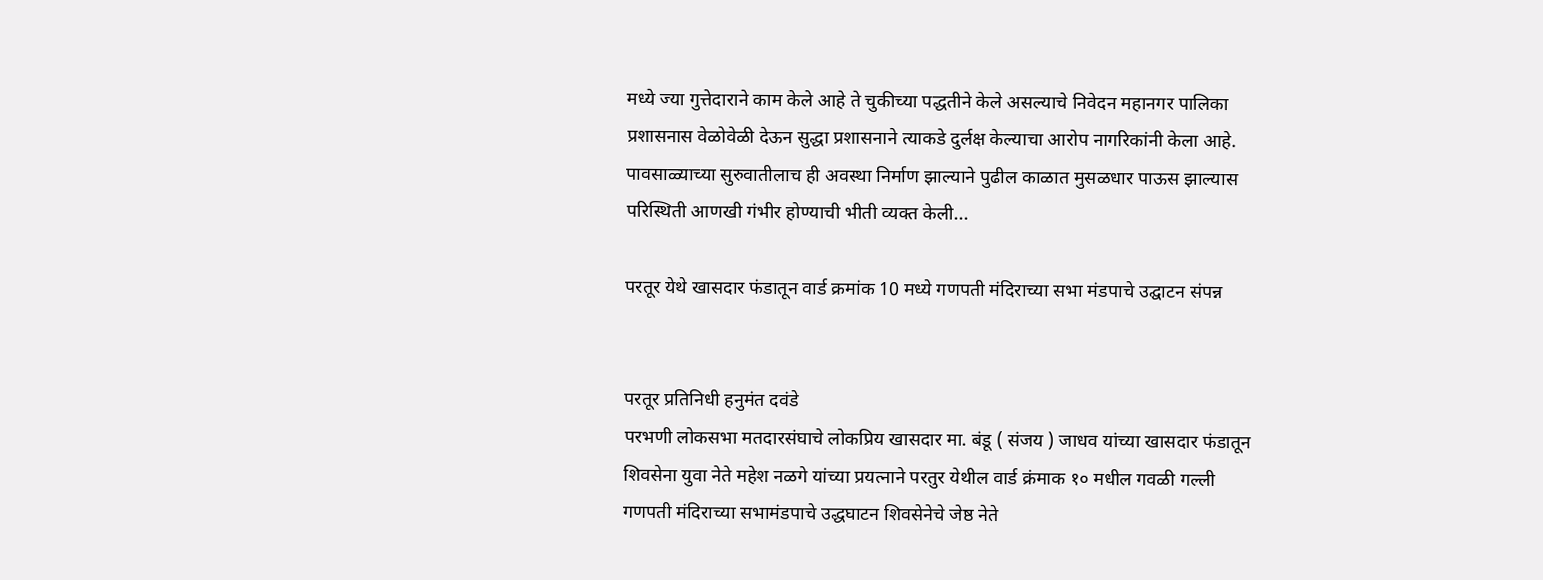मध्ये ज्या गुत्तेदाराने काम केले आहे ते चुकीच्या पद्धतीने केले असल्याचे निवेदन महानगर पालिका प्रशासनास वेळोवेळी देऊन सुद्धा प्रशासनाने त्याकडे दुर्लक्ष केल्याचा आरोप नागरिकांनी केला आहे. पावसाळ्याच्या सुरुवातीलाच ही अवस्था निर्माण झाल्याने पुढील काळात मुसळधार पाऊस झाल्यास परिस्थिती आणखी गंभीर होण्याची भीती व्यक्त केली...

परतूर येथे खासदार फंडातून वार्ड क्रमांक 10 मध्ये गणपती मंदिराच्या सभा मंडपाचे उद्घाटन संपन्न


परतूर प्रतिनिधी हनुमंत दवंडे
परभणी लोकसभा मतदारसंघाचे लोकप्रिय खासदार मा. बंडू ( संजय ) जाधव यांच्या खासदार फंडातून शिवसेना युवा नेते महेश नळगे यांच्या प्रयत्नाने परतुर येथील वार्ड क्रंमाक १० मधील गवळी गल्ली गणपती मंदिराच्या सभामंडपाचे उद्धघाटन शिवसेनेचे जेष्ठ नेते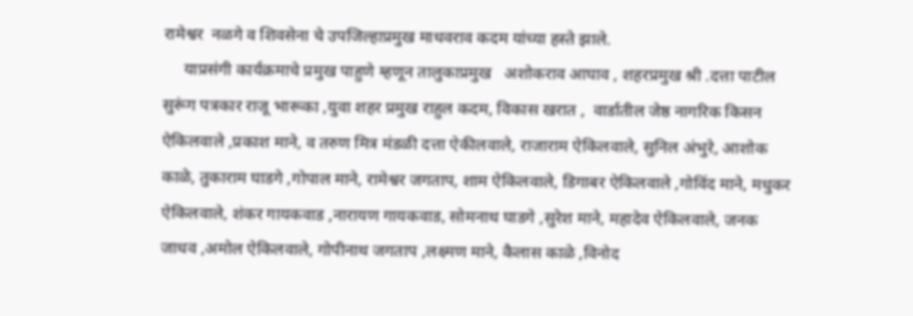रामेश्वर  नळगे व शिवसेना चे उपजिल्हाप्रमुख माधवराव कदम यांच्या हस्ते झाले.
     याप्रसंगी कार्यक्रमाचे प्रमुख पाहुणे म्हणून तालुकाप्रमुख   अशोकराव आघाव , शहरप्रमुख श्री .दत्ता पाटील सुरूंग पत्रकार राजू भारूका ,युवा शहर प्रमुख राहुल कदम, विकास खरात ,  वार्डातील जेष्ठ नागरिक किसन ऐकिलवाले ,प्रकाश माने, व तरुण मित्र मंडळी दत्ता ऐकीलवाले, राजाराम ऐकिलवाले, सुनिल अंभुरे, आशोक काळे, तुकाराम घाडगे ,गोपाल माने, रामेश्वर जगताप, शाम ऐकिलवाले, डिगाबर ऐकिलवाले ,गोविंद माने, मधुकर ऐकिलवाले, शंकर गायकवाड ,नारायण गायकवाड, सोमनाथ घाडगे ,सुरेश माने, महादेव ऐकिलवाले, जनक जाधव ,अमोल ऐकिलवाले, गोपीनाथ जगताप ,लक्ष्मण माने, कैलास काळे ,विनोद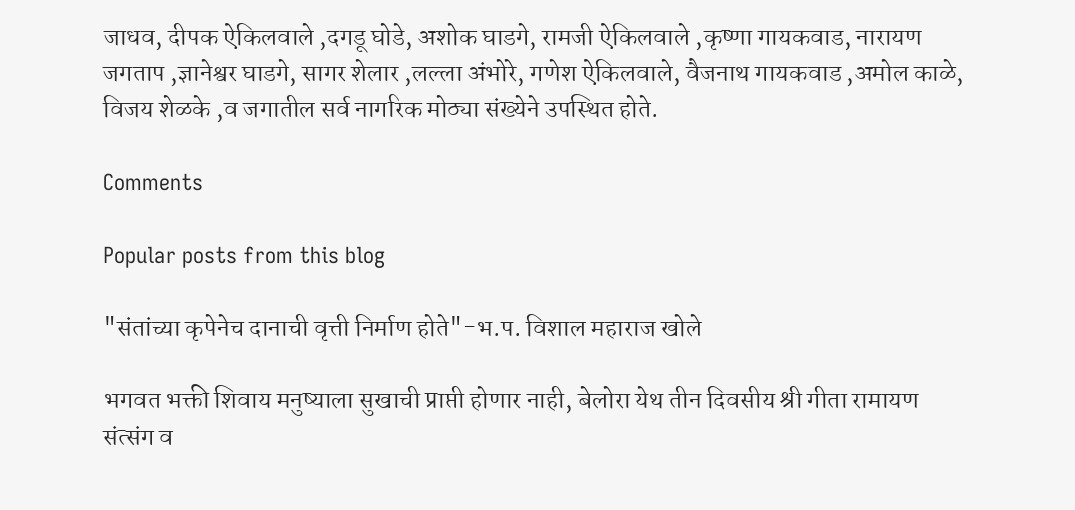जाधव, दीपक ऐकिलवाले ,दगडू घोडे, अशोक घाडगे, रामजी ऐकिलवाले‌ ,कृष्णा गायकवाड, नारायण जगताप ,ज्ञानेश्वर घाडगे, सागर शेलार ,लल्ला अंभोरे, गणेश ‌ऐकिलवाले, वैजनाथ गायकवाड ,अमोल काळे, विजय शेळके ,व जगातील सर्व नागरिक मोठ्या संख्येने उपस्थित होते.

Comments

Popular posts from this blog

"संतांच्या कृपेनेच दानाची वृत्ती निर्माण होते"-भ.प. विशाल महाराज खोले

भगवत भक्ती शिवाय मनुष्याला सुखाची प्राप्ती होणार नाही, बेलोरा येथ तीन दिवसीय श्री गीता रामायण संत्संग व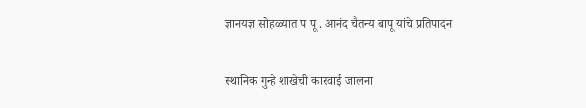ज्ञानयज्ञ सोहळ्यात प पू . आनंद चैतन्य बापू यांचे प्रतिपादन

स्थानिक गुन्हे शाखेची कारवाई जालना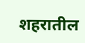शहरातील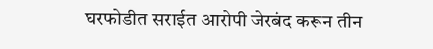घरफोडीत सराईत आरोपी जेरबंद करून तीन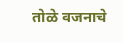तोळे वजनाचे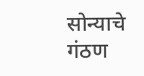सोन्याचे गंठण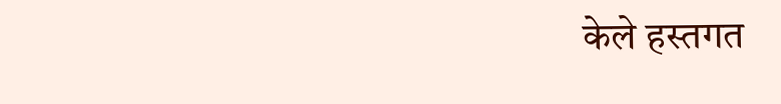केले हस्तगत